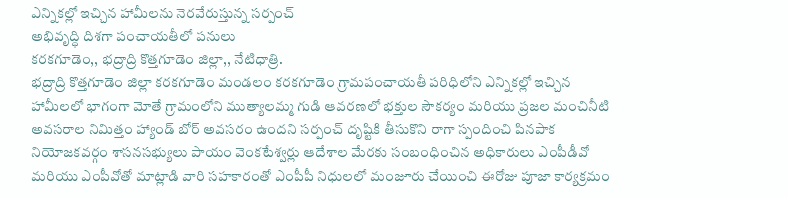ఎన్నికల్లో ఇచ్చిన హామీలను నెరవేరుస్తున్న సర్పంచ్
అభివృద్ధి దిశగా పంచాయతీలో పనులు
కరకగూడెం,, భద్రాద్రి కొత్తగూడెం జిల్లా,, నేటిధాత్రి.
భద్రాద్రి కొత్తగూడెం జిల్లా కరకగూడెం మండలం కరకగూడెం గ్రామపంచాయతీ పరిధిలోని ఎన్నికల్లో ఇచ్చిన హామీలలో భాగంగా మోతే గ్రామంలోని ముత్యాలమ్మ గుడి ఆవరణలో భక్తుల సౌకర్యం మరియు ప్రజల మంచినీటి అవసరాల నిమిత్తం హ్యాండ్ బోర్ అవసరం ఉందని సర్పంచ్ దృష్టికి తీసుకొని రాగా స్పందించి పినపాక నియోజకవర్గం శాసనసభ్యులు పాయం వెంకటేశ్వర్లు ఆదేశాల మేరకు సంబంధించిన అధికారులు ఎంపీడీవో మరియు ఎంపీవోతో మాట్లాడి వారి సహకారంతో ఎంపీపీ నిధులలో మంజూరు చేయించి ఈరోజు పూజా కార్యక్రమం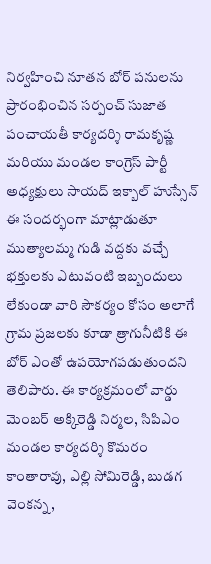నిర్వహించి నూతన బోర్ పనులను ప్రారంభించిన సర్పంచ్ సుజాత పంచాయతీ కార్యదర్శి రామకృష్ణ మరియు మండల కాంగ్రెస్ పార్టీ అధ్యక్షులు సాయద్ ఇక్బాల్ హుస్సేన్ ఈ సందర్భంగా మాట్లాడుతూ ముత్యాలమ్మ గుడి వద్దకు వచ్చే భక్తులకు ఎటువంటి ఇబ్బందులు లేకుండా వారి సౌకర్యం కోసం అలాగే గ్రామ ప్రజలకు కూడా త్రాగునీటికి ఈ బోర్ ఎంతో ఉపయోగపడుతుందని తెలిపారు. ఈ కార్యక్రమంలో వార్డు మెంబర్ అక్కిరెడ్డి నిర్మల, సిపిఎం మండల కార్యదర్శి కొమరం కాంతారావు, ఎల్లి సోమిరెడ్డి, బుడగ వెంకన్న,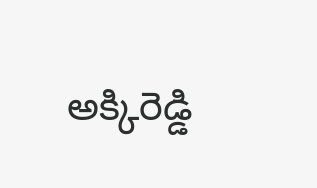అక్కిరెడ్డి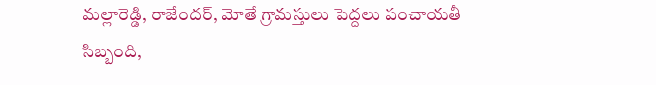మల్లారెడ్డి, రాజేందర్, మోతే గ్రామస్తులు పెద్దలు పంచాయతీ సిబ్బంది,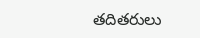తదితరులు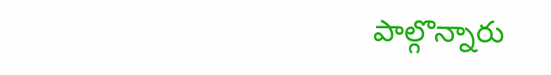పాల్గొన్నారు